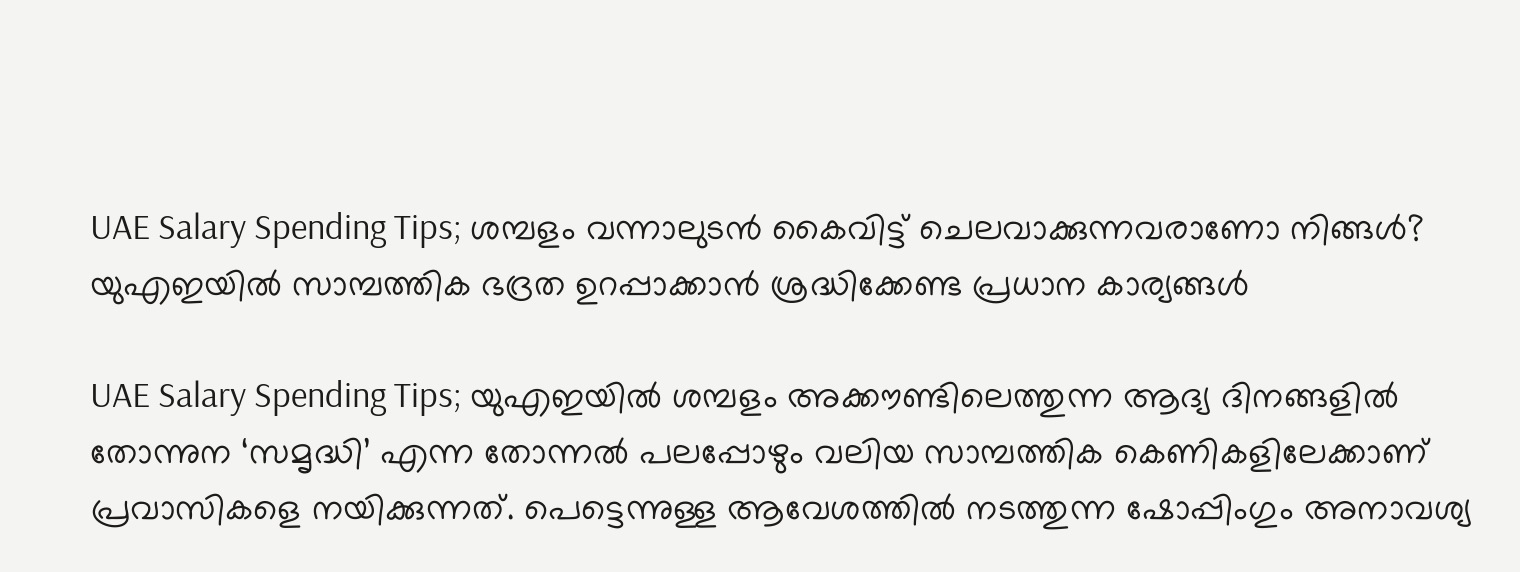UAE Salary Spending Tips; ശമ്പളം വന്നാലുടൻ കൈവിട്ട് ചെലവാക്കുന്നവരാണോ നിങ്ങൾ? യുഎഇയിൽ സാമ്പത്തിക ഭദ്രത ഉറപ്പാക്കാൻ ശ്രദ്ധിക്കേണ്ട പ്രധാന കാര്യങ്ങൾ

UAE Salary Spending Tips; യുഎഇയിൽ ശമ്പളം അക്കൗണ്ടിലെത്തുന്ന ആദ്യ ദിനങ്ങളിൽ തോന്നുന ‘സമൃദ്ധി’ എന്ന തോന്നൽ പലപ്പോഴും വലിയ സാമ്പത്തിക കെണികളിലേക്കാണ് പ്രവാസികളെ നയിക്കുന്നത്. പെട്ടെന്നുള്ള ആവേശത്തിൽ നടത്തുന്ന ഷോപ്പിംഗും അനാവശ്യ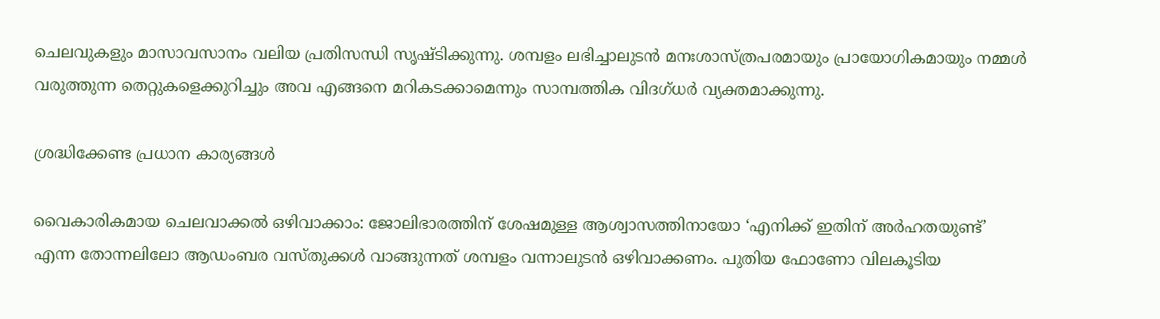ചെലവുകളും മാസാവസാനം വലിയ പ്രതിസന്ധി സൃഷ്ടിക്കുന്നു. ശമ്പളം ലഭിച്ചാലുടൻ മനഃശാസ്ത്രപരമായും പ്രായോഗികമായും നമ്മൾ വരുത്തുന്ന തെറ്റുകളെക്കുറിച്ചും അവ എങ്ങനെ മറികടക്കാമെന്നും സാമ്പത്തിക വിദഗ്ധർ വ്യക്തമാക്കുന്നു.

ശ്രദ്ധിക്കേണ്ട പ്രധാന കാര്യങ്ങൾ

വൈകാരികമായ ചെലവാക്കൽ ഒഴിവാക്കാം: ജോലിഭാരത്തിന് ശേഷമുള്ള ആശ്വാസത്തിനായോ ‘എനിക്ക് ഇതിന് അർഹതയുണ്ട്’ എന്ന തോന്നലിലോ ആഡംബര വസ്തുക്കൾ വാങ്ങുന്നത് ശമ്പളം വന്നാലുടൻ ഒഴിവാക്കണം. പുതിയ ഫോണോ വിലകൂടിയ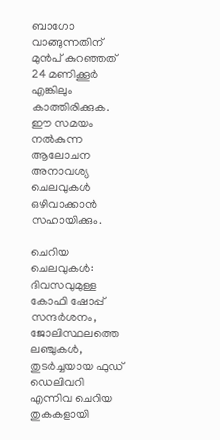ബാഗോ വാങ്ങുന്നതിന് മുൻപ് കുറഞ്ഞത് 24 മണിക്കൂർ എങ്കിലും കാത്തിരിക്കുക. ഈ സമയം നൽകുന്ന ആലോചന അനാവശ്യ ചെലവുകൾ ഒഴിവാക്കാൻ സഹായിക്കും.

ചെറിയ ചെലവുകൾ: ദിവസവുമുള്ള കോഫി ഷോപ്പ് സന്ദർശനം, ജോലിസ്ഥലത്തെ ലഞ്ചുകൾ, തുടർച്ചയായ ഫുഡ് ഡെലിവറി എന്നിവ ചെറിയ തുകകളായി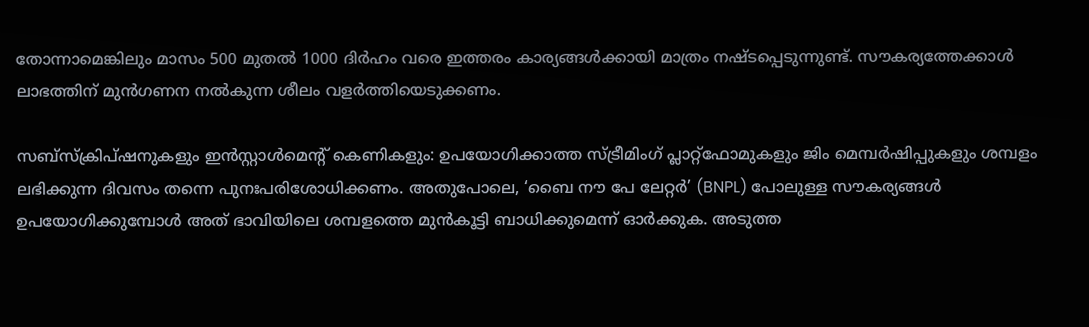തോന്നാമെങ്കിലും മാസം 500 മുതൽ 1000 ദിർഹം വരെ ഇത്തരം കാര്യങ്ങൾക്കായി മാത്രം നഷ്ടപ്പെടുന്നുണ്ട്. സൗകര്യത്തേക്കാൾ ലാഭത്തിന് മുൻഗണന നൽകുന്ന ശീലം വളർത്തിയെടുക്കണം.

സബ്സ്ക്രിപ്ഷനുകളും ഇൻസ്റ്റാൾമെന്റ് കെണികളും: ഉപയോഗിക്കാത്ത സ്ട്രീമിംഗ് പ്ലാറ്റ്‌ഫോമുകളും ജിം മെമ്പർഷിപ്പുകളും ശമ്പളം ലഭിക്കുന്ന ദിവസം തന്നെ പുനഃപരിശോധിക്കണം. അതുപോലെ, ‘ബൈ നൗ പേ ലേറ്റർ’ (BNPL) പോലുള്ള സൗകര്യങ്ങൾ ഉപയോഗിക്കുമ്പോൾ അത് ഭാവിയിലെ ശമ്പളത്തെ മുൻകൂട്ടി ബാധിക്കുമെന്ന് ഓർക്കുക. അടുത്ത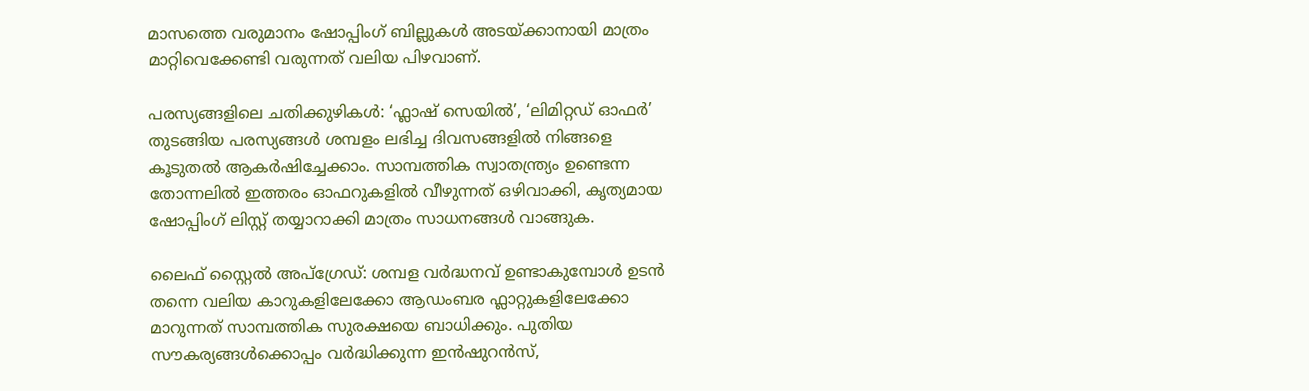മാസത്തെ വരുമാനം ഷോപ്പിംഗ് ബില്ലുകൾ അടയ്ക്കാനായി മാത്രം മാറ്റിവെക്കേണ്ടി വരുന്നത് വലിയ പിഴവാണ്.

പരസ്യങ്ങളിലെ ചതിക്കുഴികൾ: ‘ഫ്ലാഷ് സെയിൽ’, ‘ലിമിറ്റഡ് ഓഫർ’ തുടങ്ങിയ പരസ്യങ്ങൾ ശമ്പളം ലഭിച്ച ദിവസങ്ങളിൽ നിങ്ങളെ കൂടുതൽ ആകർഷിച്ചേക്കാം. സാമ്പത്തിക സ്വാതന്ത്ര്യം ഉണ്ടെന്ന തോന്നലിൽ ഇത്തരം ഓഫറുകളിൽ വീഴുന്നത് ഒഴിവാക്കി, കൃത്യമായ ഷോപ്പിംഗ് ലിസ്റ്റ് തയ്യാറാക്കി മാത്രം സാധനങ്ങൾ വാങ്ങുക.

ലൈഫ് സ്റ്റൈൽ അപ്‌ഗ്രേഡ്: ശമ്പള വർദ്ധനവ് ഉണ്ടാകുമ്പോൾ ഉടൻ തന്നെ വലിയ കാറുകളിലേക്കോ ആഡംബര ഫ്ലാറ്റുകളിലേക്കോ മാറുന്നത് സാമ്പത്തിക സുരക്ഷയെ ബാധിക്കും. പുതിയ സൗകര്യങ്ങൾക്കൊപ്പം വർദ്ധിക്കുന്ന ഇൻഷുറൻസ്,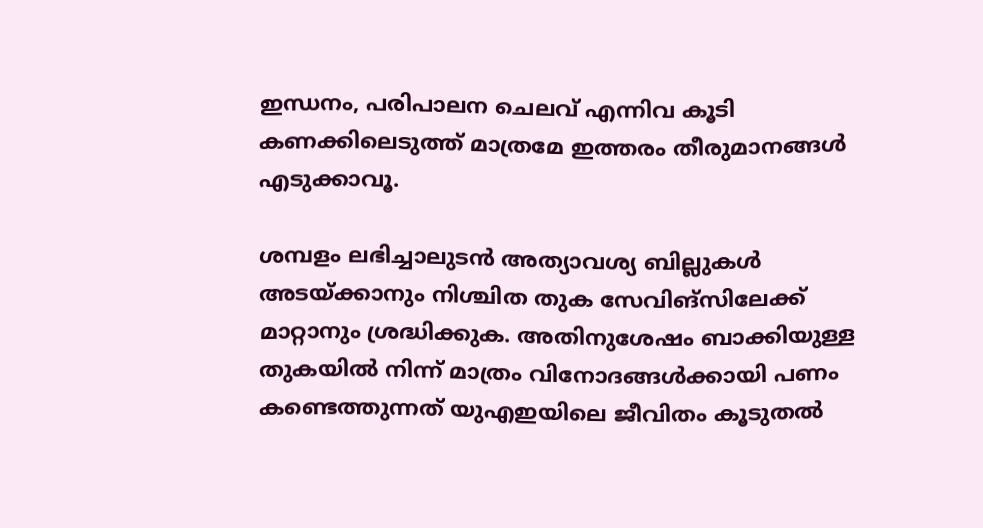ഇന്ധനം, പരിപാലന ചെലവ് എന്നിവ കൂടി കണക്കിലെടുത്ത് മാത്രമേ ഇത്തരം തീരുമാനങ്ങൾ എടുക്കാവൂ.

ശമ്പളം ലഭിച്ചാലുടൻ അത്യാവശ്യ ബില്ലുകൾ അടയ്ക്കാനും നിശ്ചിത തുക സേവിങ്‌സിലേക്ക് മാറ്റാനും ശ്രദ്ധിക്കുക. അതിനുശേഷം ബാക്കിയുള്ള തുകയിൽ നിന്ന് മാത്രം വിനോദങ്ങൾക്കായി പണം കണ്ടെത്തുന്നത് യുഎഇയിലെ ജീവിതം കൂടുതൽ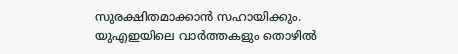സുരക്ഷിതമാക്കാൻ സഹായിക്കും. യുഎഇയിലെ വാർത്തകളും തൊഴിൽ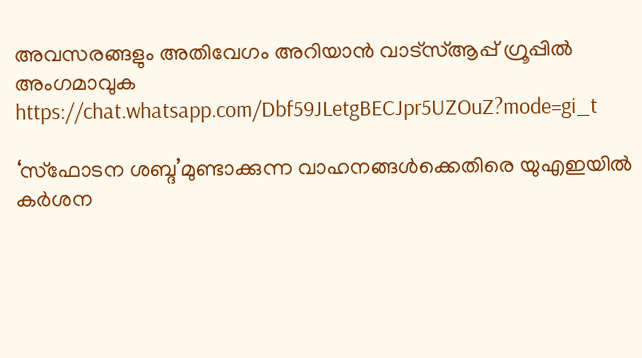അവസരങ്ങളും അതിവേഗം അറിയാൻ വാട്സ്ആപ്പ് ഗ്രൂപ്പിൽ അംഗമാവുക https://chat.whatsapp.com/Dbf59JLetgBECJpr5UZOuZ?mode=gi_t

‘സ്ഫോടന ശബ്ദ’മുണ്ടാക്കുന്ന വാഹനങ്ങൾക്കെതിരെ യുഎഇയിൽ കർശന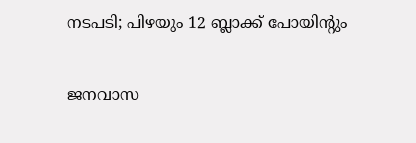നടപടി; പിഴയും 12 ബ്ലാക്ക് പോയിന്റും

ജനവാസ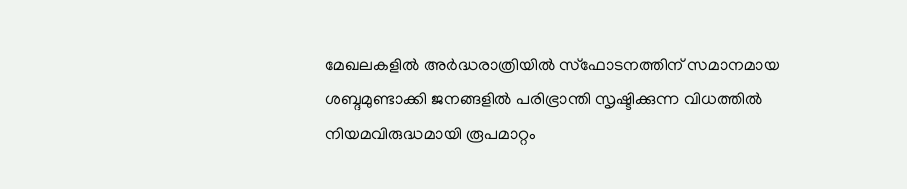മേഖലകളിൽ അർദ്ധരാത്രിയിൽ സ്ഫോടനത്തിന് സമാനമായ ശബ്ദമുണ്ടാക്കി ജനങ്ങളിൽ പരിഭ്രാന്തി സൃഷ്ടിക്കുന്ന വിധത്തിൽ നിയമവിരുദ്ധമായി രൂപമാറ്റം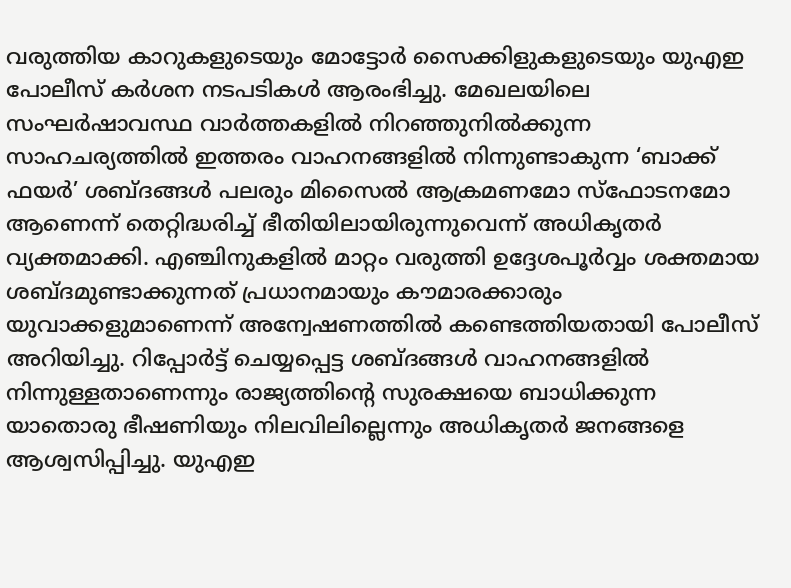വരുത്തിയ കാറുകളുടെയും മോട്ടോർ സൈക്കിളുകളുടെയും യുഎഇ പോലീസ് കർശന നടപടികൾ ആരംഭിച്ചു. മേഖലയിലെ സംഘർഷാവസ്ഥ വാർത്തകളിൽ നിറഞ്ഞുനിൽക്കുന്ന സാഹചര്യത്തിൽ ഇത്തരം വാഹനങ്ങളിൽ നിന്നുണ്ടാകുന്ന ‘ബാക്ക് ഫയർ’ ശബ്ദങ്ങൾ പലരും മിസൈൽ ആക്രമണമോ സ്ഫോടനമോ ആണെന്ന് തെറ്റിദ്ധരിച്ച് ഭീതിയിലായിരുന്നുവെന്ന് അധികൃതർ വ്യക്തമാക്കി. എഞ്ചിനുകളിൽ മാറ്റം വരുത്തി ഉദ്ദേശപൂർവ്വം ശക്തമായ ശബ്ദമുണ്ടാക്കുന്നത് പ്രധാനമായും കൗമാരക്കാരും യുവാക്കളുമാണെന്ന് അന്വേഷണത്തിൽ കണ്ടെത്തിയതായി പോലീസ് അറിയിച്ചു. റിപ്പോർട്ട് ചെയ്യപ്പെട്ട ശബ്ദങ്ങൾ വാഹനങ്ങളിൽ നിന്നുള്ളതാണെന്നും രാജ്യത്തിന്റെ സുരക്ഷയെ ബാധിക്കുന്ന യാതൊരു ഭീഷണിയും നിലവിലില്ലെന്നും അധികൃതർ ജനങ്ങളെ ആശ്വസിപ്പിച്ചു. യുഎഇ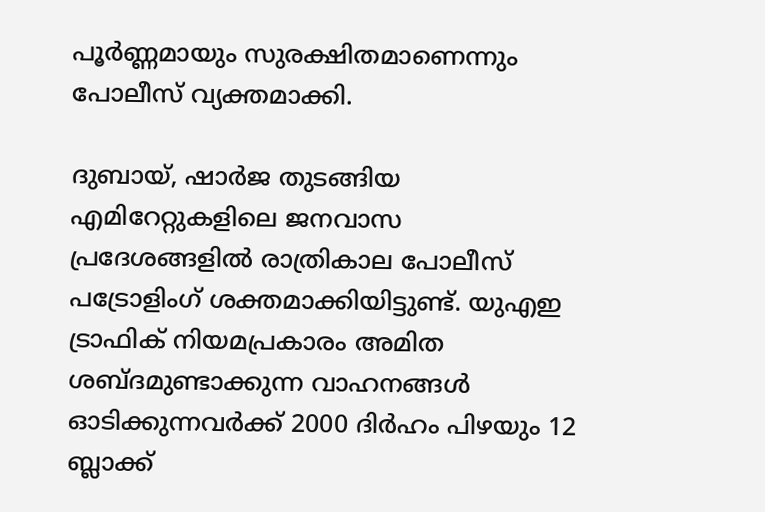പൂർണ്ണമായും സുരക്ഷിതമാണെന്നും പോലീസ് വ്യക്തമാക്കി.

ദുബായ്, ഷാർജ തുടങ്ങിയ എമിറേറ്റുകളിലെ ജനവാസ പ്രദേശങ്ങളിൽ രാത്രികാല പോലീസ് പട്രോളിംഗ് ശക്തമാക്കിയിട്ടുണ്ട്. യുഎഇ ട്രാഫിക് നിയമപ്രകാരം അമിത ശബ്ദമുണ്ടാക്കുന്ന വാഹനങ്ങൾ ഓടിക്കുന്നവർക്ക് 2000 ദിർഹം പിഴയും 12 ബ്ലാക്ക്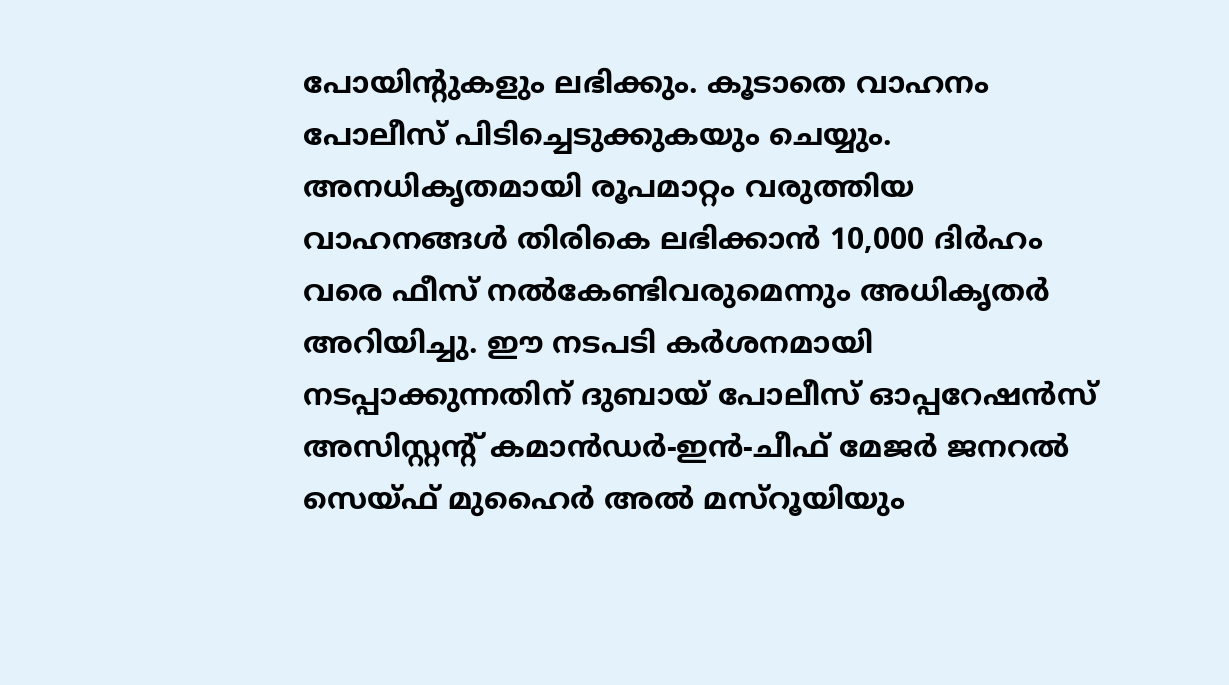പോയിന്റുകളും ലഭിക്കും. കൂടാതെ വാഹനം പോലീസ് പിടിച്ചെടുക്കുകയും ചെയ്യും. അനധികൃതമായി രൂപമാറ്റം വരുത്തിയ വാഹനങ്ങൾ തിരികെ ലഭിക്കാൻ 10,000 ദിർഹം വരെ ഫീസ് നൽകേണ്ടിവരുമെന്നും അധികൃതർ അറിയിച്ചു. ഈ നടപടി കർശനമായി നടപ്പാക്കുന്നതിന് ദുബായ് പോലീസ് ഓപ്പറേഷൻസ് അസിസ്റ്റന്റ് കമാൻഡർ-ഇൻ-ചീഫ് മേജർ ജനറൽ സെയ്ഫ് മുഹൈർ അൽ മസ്‌റൂയിയും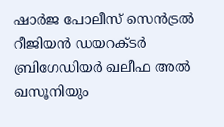ഷാർജ പോലീസ് സെൻട്രൽ റീജിയൻ ഡയറക്ടർ ബ്രിഗേഡിയർ ഖലീഫ അൽ ഖസൂനിയും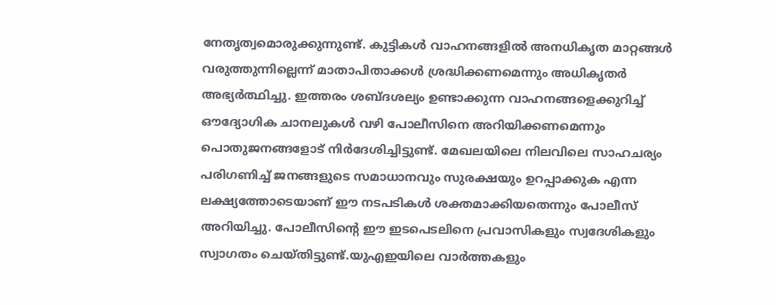നേതൃത്വമൊരുക്കുന്നുണ്ട്. കുട്ടികൾ വാഹനങ്ങളിൽ അനധികൃത മാറ്റങ്ങൾ വരുത്തുന്നില്ലെന്ന് മാതാപിതാക്കൾ ശ്രദ്ധിക്കണമെന്നും അധികൃതർ അഭ്യർത്ഥിച്ചു. ഇത്തരം ശബ്ദശല്യം ഉണ്ടാക്കുന്ന വാഹനങ്ങളെക്കുറിച്ച് ഔദ്യോഗിക ചാനലുകൾ വഴി പോലീസിനെ അറിയിക്കണമെന്നും പൊതുജനങ്ങളോട് നിർദേശിച്ചിട്ടുണ്ട്. മേഖലയിലെ നിലവിലെ സാഹചര്യം പരിഗണിച്ച് ജനങ്ങളുടെ സമാധാനവും സുരക്ഷയും ഉറപ്പാക്കുക എന്ന ലക്ഷ്യത്തോടെയാണ് ഈ നടപടികൾ ശക്തമാക്കിയതെന്നും പോലീസ് അറിയിച്ചു. പോലീസിന്റെ ഈ ഇടപെടലിനെ പ്രവാസികളും സ്വദേശികളും സ്വാഗതം ചെയ്തിട്ടുണ്ട്.യുഎഇയിലെ വാർത്തകളും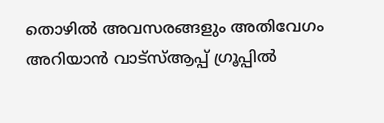തൊഴിൽ അവസരങ്ങളും അതിവേഗം അറിയാൻ വാട്സ്ആപ്പ് ഗ്രൂപ്പിൽ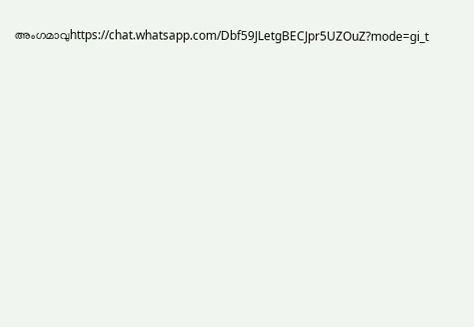അംഗമാവുhttps://chat.whatsapp.com/Dbf59JLetgBECJpr5UZOuZ?mode=gi_t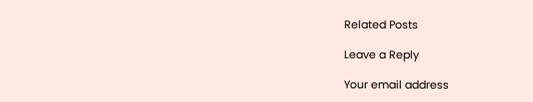Related Posts

Leave a Reply

Your email address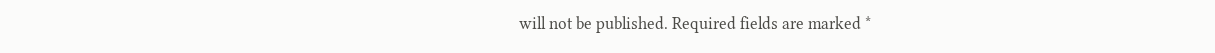will not be published. Required fields are marked *